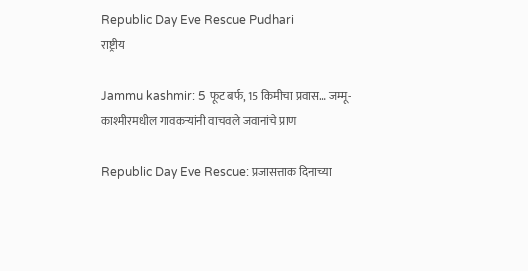Republic Day Eve Rescue Pudhari
राष्ट्रीय

Jammu kashmir: 5 फूट बर्फ, 15 किमीचा प्रवास… जम्मू-काश्मीरमधील गावकऱ्यांनी वाचवले जवानांचे प्राण

Republic Day Eve Rescue: प्रजासत्ताक दिनाच्या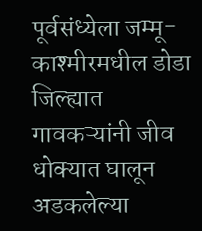पूर्वसंध्येला जम्मू-काश्मीरमधील डोडा जिल्ह्यात गावकऱ्यांनी जीव धोक्यात घालून अडकलेल्या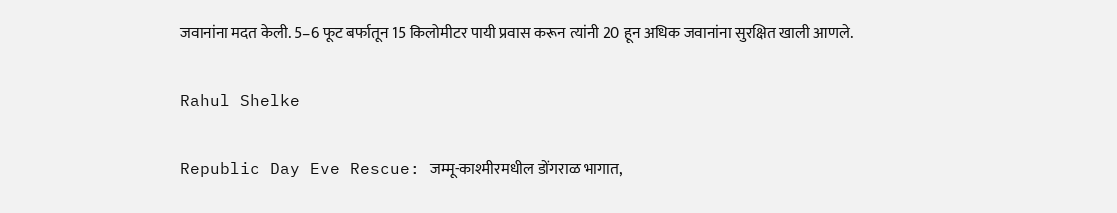जवानांना मदत केली. 5–6 फूट बर्फातून 15 किलोमीटर पायी प्रवास करून त्यांनी 20 हून अधिक जवानांना सुरक्षित खाली आणले.

Rahul Shelke

Republic Day Eve Rescue: जम्मू-काश्मीरमधील डोंगराळ भागात,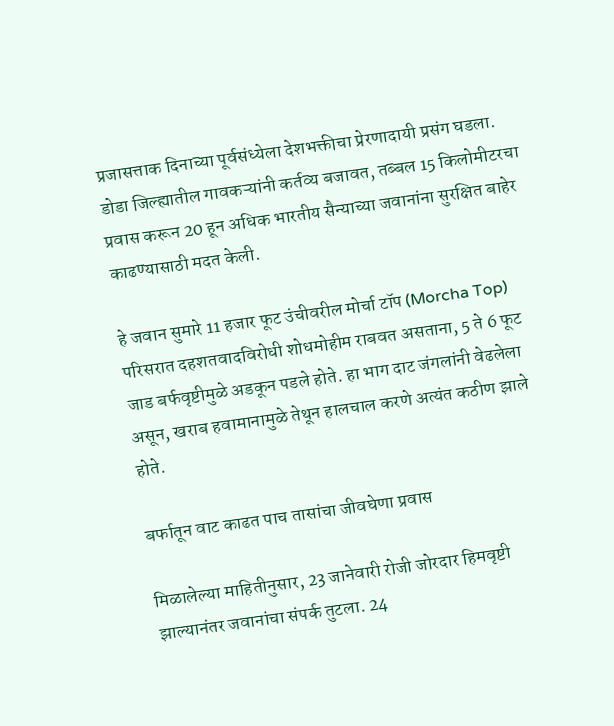प्रजासत्ताक दिनाच्या पूर्वसंध्येला देशभक्तीचा प्रेरणादायी प्रसंग घडला. डोडा जिल्ह्यातील गावकऱ्यांनी कर्तव्य बजावत, तब्बल 15 किलोमीटरचा प्रवास करून 20 हून अधिक भारतीय सैन्याच्या जवानांना सुरक्षित बाहेर काढण्यासाठी मदत केली.

हे जवान सुमारे 11 हजार फूट उंचीवरील मोर्चा टॉप (Morcha Top) परिसरात दहशतवादविरोधी शोधमोहीम राबवत असताना, 5 ते 6 फूट जाड बर्फवृष्टीमुळे अडकून पडले होते. हा भाग दाट जंगलांनी वेढलेला असून, खराब हवामानामुळे तेथून हालचाल करणे अत्यंत कठीण झाले होते.

बर्फातून वाट काढत पाच तासांचा जीवघेणा प्रवास

मिळालेल्या माहितीनुसार, 23 जानेवारी रोजी जोरदार हिमवृष्टी झाल्यानंतर जवानांचा संपर्क तुटला. 24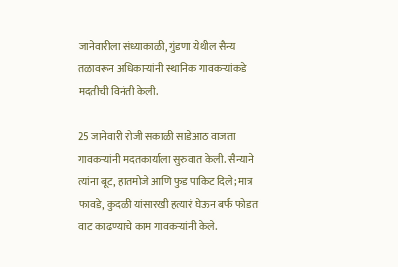जानेवारीला संध्याकाळी, गुंडणा येथील सैन्य तळावरून अधिकाऱ्यांनी स्थानिक गावकऱ्यांकडे मदतीची विनंती केली.

25 जानेवारी रोजी सकाळी साडेआठ वाजता गावकऱ्यांनी मदतकार्याला सुरुवात केली. सैन्याने त्यांना बूट, हातमोजे आणि फुड पाकिट दिले; मात्र फावडे, कुदळी यांसारखी हत्यारं घेऊन बर्फ फोडत वाट काढण्याचे काम गावकऱ्यांनी केले.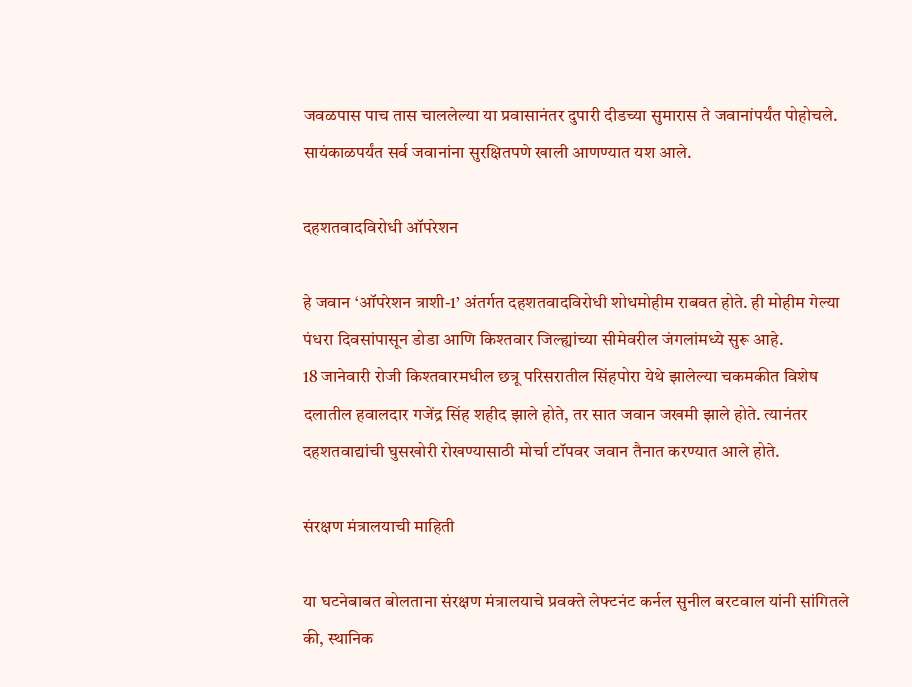जवळपास पाच तास चाललेल्या या प्रवासानंतर दुपारी दीडच्या सुमारास ते जवानांपर्यंत पोहोचले. सायंकाळपर्यंत सर्व जवानांना सुरक्षितपणे खाली आणण्यात यश आले.

दहशतवादविरोधी ऑपरेशन

हे जवान ‘ऑपरेशन त्राशी-1’ अंतर्गत दहशतवादविरोधी शोधमोहीम राबवत होते. ही मोहीम गेल्या पंधरा दिवसांपासून डोडा आणि किश्तवार जिल्ह्यांच्या सीमेवरील जंगलांमध्ये सुरू आहे.
18 जानेवारी रोजी किश्तवारमधील छत्रू परिसरातील सिंहपोरा येथे झालेल्या चकमकीत विशेष दलातील हवालदार गजेंद्र सिंह शहीद झाले होते, तर सात जवान जखमी झाले होते. त्यानंतर दहशतवाद्यांची घुसखोरी रोखण्यासाठी मोर्चा टॉपवर जवान तैनात करण्यात आले होते.

संरक्षण मंत्रालयाची माहिती

या घटनेबाबत बोलताना संरक्षण मंत्रालयाचे प्रवक्ते लेफ्टनंट कर्नल सुनील बरटवाल यांनी सांगितले की, स्थानिक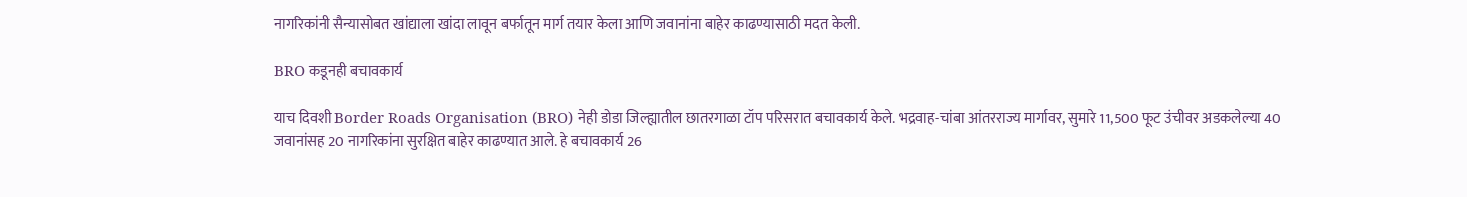नागरिकांनी सैन्यासोबत खांद्याला खांदा लावून बर्फातून मार्ग तयार केला आणि जवानांना बाहेर काढण्यासाठी मदत केली.

BRO कडूनही बचावकार्य

याच दिवशी Border Roads Organisation (BRO) नेही डोडा जिल्ह्यातील छातरगाळा टॉप परिसरात बचावकार्य केले. भद्रवाह-चांबा आंतरराज्य मार्गावर, सुमारे 11,500 फूट उंचीवर अडकलेल्या 40 जवानांसह 20 नागरिकांना सुरक्षित बाहेर काढण्यात आले. हे बचावकार्य 26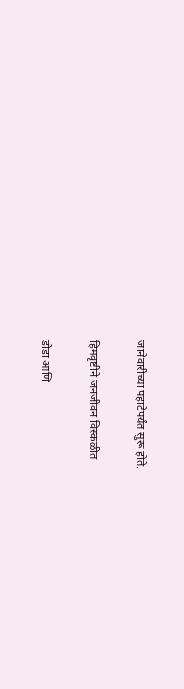जानेवारीच्या पहाटेपर्यंत सुरू होते.

हिमवृष्टीने जनजीवन विस्कळीत

डोडा आणि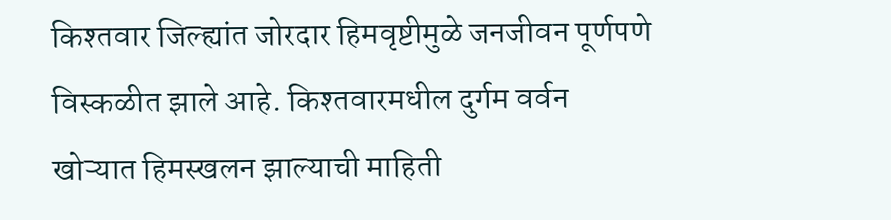किश्तवार जिल्ह्यांत जोरदार हिमवृष्टीमुळे जनजीवन पूर्णपणे विस्कळीत झाले आहे. किश्तवारमधील दुर्गम वर्वन खोऱ्यात हिमस्खलन झाल्याची माहिती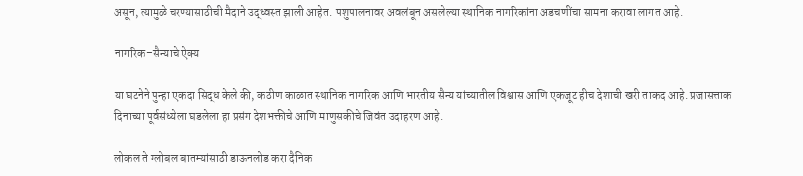असून, त्यामुळे चरण्यासाठीची मैदाने उद्ध्वस्त झाली आहेत. पशुपालनावर अवलंबून असलेल्या स्थानिक नागरिकांना अडचणींचा सामना करावा लागत आहे.

नागरिक–सैन्याचे ऐक्य

या घटनेने पुन्हा एकदा सिद्ध केले की, कठीण काळात स्थानिक नागरिक आणि भारतीय सैन्य यांच्यातील विश्वास आणि एकजूट हीच देशाची खरी ताकद आहे. प्रजासत्ताक दिनाच्या पूर्वसंध्येला घडलेला हा प्रसंग देशभक्तीचे आणि माणुसकीचे जिवंत उदाहरण आहे.

लोकल ते ग्लोबल बातम्यांसाठी डाऊनलोड करा दैनिक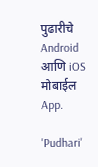पुढारीचे Android आणि iOS मोबाईल App.

'Pudhari'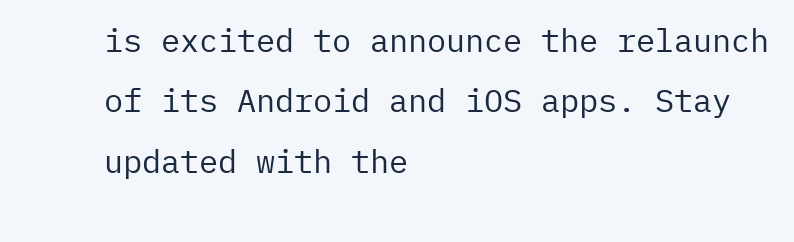is excited to announce the relaunch of its Android and iOS apps. Stay updated with the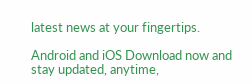latest news at your fingertips.

Android and iOS Download now and stay updated, anytime,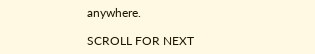anywhere.

SCROLL FOR NEXT